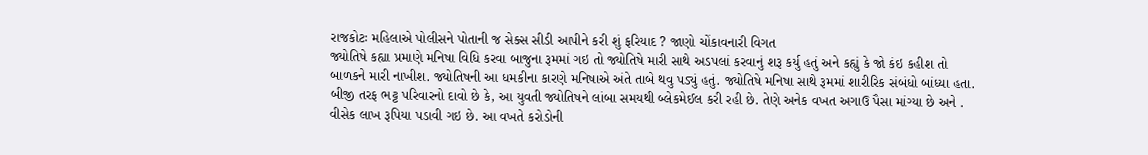રાજકોટઃ મહિલાએ પોલીસને પોતાની જ સેક્સ સીડી આપીને કરી શું ફરિયાદ ? જાણો ચોંકાવનારી વિગત
જ્યોતિષે કહ્યા પ્રમાણે મનિષા વિધિ કરવા બાજુના રૂમમાં ગઇ તો જ્યોતિષે મારી સાથે અડપલાં કરવાનું શરૂ કર્યુ હતું અને કહ્યું કે જો કંઇ કહીશ તો બાળકને મારી નાખીશ. જ્યોતિષની આ ધમકીના કારણે મનિષાએ અંતે તાબે થવુ પડ્યું હતું. જ્યોતિષે મનિષા સાથે રૂમમાં શારીરિક સંબંધો બાંધ્યા હતા.
બીજી તરફ ભટ્ટ પરિવારનો દાવો છે કે, આ યુવતી જ્યોતિષને લાંબા સમયથી બ્લેકમેઈલ કરી રહી છે. તેણે અનેક વખત અગાઉ પૈસા માંગ્યા છે અને . વીસેક લાખ રૂપિયા પડાવી ગઇ છે. આ વખતે કરોડોની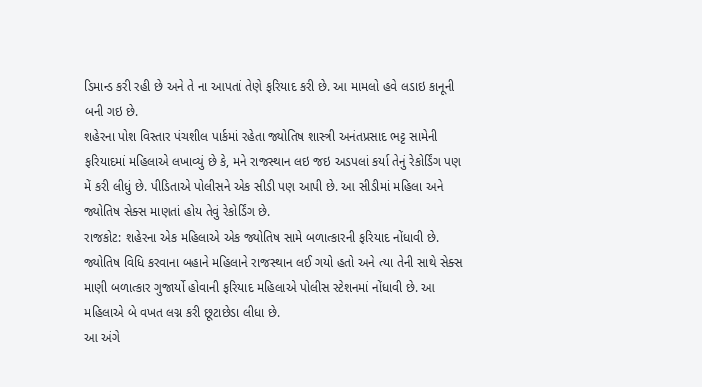ડિમાન્ડ કરી રહી છે અને તે ના આપતાં તેણે ફરિયાદ કરી છે. આ મામલો હવે લડાઇ કાનૂની બની ગઇ છે.
શહેરના પોશ વિસ્તાર પંચશીલ પાર્કમાં રહેતા જ્યોતિષ શાસ્ત્રી અનંતપ્રસાદ ભટ્ટ સામેની ફરિયાદમાં મહિલાએ લખાવ્યું છે કે, મને રાજસ્થાન લઇ જઇ અડપલાં કર્યા તેનું રેકોર્ડિંગ પણ મેં કરી લીધું છે. પીડિતાએ પોલીસને એક સીડી પણ આપી છે. આ સીડીમાં મહિલા અને જ્યોતિષ સેક્સ માણતાં હોય તેવું રેકોર્ડિંગ છે.
રાજકોટ: શહેરના એક મહિલાએ એક જ્યોતિષ સામે બળાત્કારની ફરિયાદ નોંધાવી છે. જ્યોતિષ વિધિ કરવાના બહાને મહિલાને રાજસ્થાન લઈ ગયો હતો અને ત્યા તેની સાથે સેક્સ માણી બળાત્કાર ગુજાર્યો હોવાની ફરિયાદ મહિલાએ પોલીસ સ્ટેશનમાં નોંધાવી છે. આ મહિલાએ બે વખત લગ્ન કરી છૂટાછેડા લીધા છે.
આ અંગે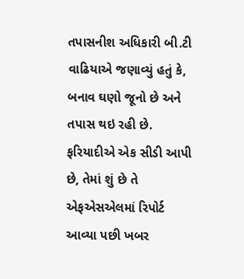તપાસનીશ અધિકારી બી.ટી વાઢિયાએ જણાવ્યું હતું કે, બનાવ ઘણો જૂનો છે અને તપાસ થઇ રહી છે. ફરિયાદીએ એક સીડી આપી છે, તેમાં શું છે તે એફએસએલમાં રિપોર્ટ આવ્યા પછી ખબર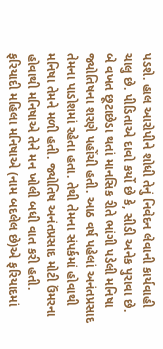પડશે. હાલ આરોપીને શોધી તેનું નિવેદન લેવાની કાર્યવાહી ચાલુ છે. પીડિતાએ દાવો કર્યો છે કે, સીડી અનેક પુરાવા છે.
બે વખત છૂટાછેડા થતાં માનસિક રીતે ભાંગી પડેલી મનિષા જ્યોતિષના શરણે પહોંચી હતી. આઠ વર્ષ પહેલાં અનંતપ્રસાદ તેમના પાડોશમાં રહેતા હતા. તેથી તેમના સંપર્કમાં હોવાથી મનિષા તેમને મળી હતી. જ્યોતિષ અનંતપ્રસાદ મોટી ઉંમરના હોવાથી મનિષાએ તેને મન ખોલી બધી વાત કરી હતી.
ફરિયાદી મહિલા મનિષાએ (નામ બદલેલ છે)એ ફરિયાદમાં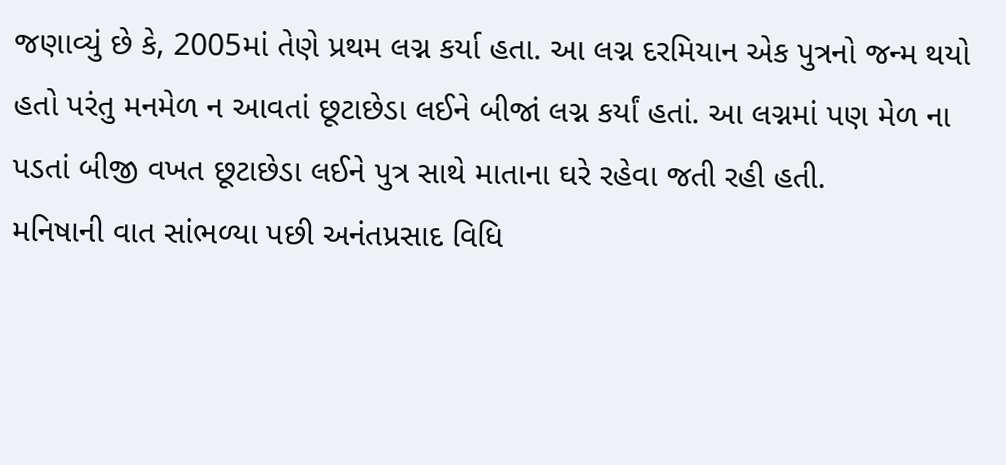જણાવ્યું છે કે, 2005માં તેણે પ્રથમ લગ્ન કર્યા હતા. આ લગ્ન દરમિયાન એક પુત્રનો જન્મ થયો હતો પરંતુ મનમેળ ન આવતાં છૂટાછેડા લઈને બીજાં લગ્ન કર્યાં હતાં. આ લગ્નમાં પણ મેળ ના પડતાં બીજી વખત છૂટાછેડા લઈને પુત્ર સાથે માતાના ઘરે રહેવા જતી રહી હતી.
મનિષાની વાત સાંભળ્યા પછી અનંતપ્રસાદ વિધિ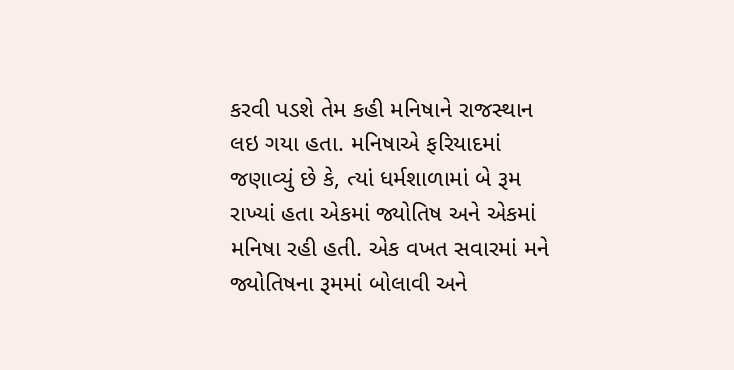કરવી પડશે તેમ કહી મનિષાને રાજસ્થાન લઇ ગયા હતા. મનિષાએ ફરિયાદમાં જણાવ્યું છે કે, ત્યાં ધર્મશાળામાં બે રૂમ રાખ્યાં હતા એકમાં જ્યોતિષ અને એકમાં મનિષા રહી હતી. એક વખત સવારમાં મને જ્યોતિષના રૂમમાં બોલાવી અને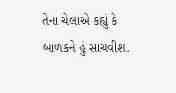તેના ચેલાએ કહ્યું કે બાળકને હું સાચવીશ.